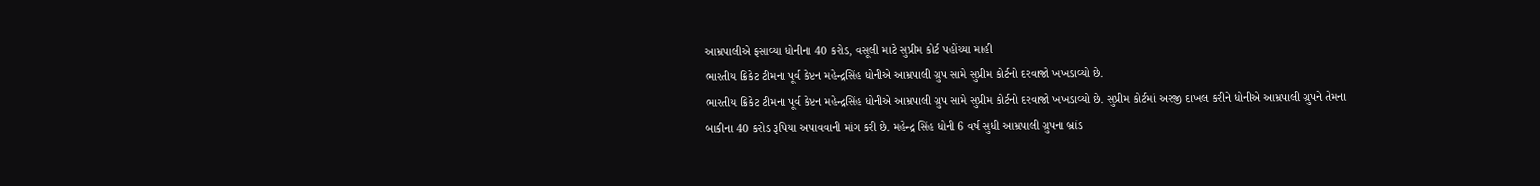આમ્રપાલીએ ફસાવ્યા ધોનીના 40 કરોડ, વસૂલી માટે સુપ્રીમ કોર્ટ પહોંચ્યા માહી
ભારતીય ક્રિકેટ ટીમના પૂર્વ કેપ્ટન મહેન્દ્રસિંહ ધોનીએ આમ્રપાલી ગ્રુપ સામે સુપ્રીમ કોર્ટનો દરવાજો ખખડાવ્યો છે.
ભારતીય ક્રિકેટ ટીમના પૂર્વ કેપ્ટન મહેન્દ્રસિંહ ધોનીએ આમ્રપાલી ગ્રુપ સામે સુપ્રીમ કોર્ટનો દરવાજો ખખડાવ્યો છે. સુપ્રીમ કોર્ટમાં અરજી દાખલ કરીને ધોનીએ આમ્રપાલી ગ્રુપને તેમના બાકીના 40 કરોડ રૂપિયા અપાવવાની માંગ કરી છે. મહેન્દ્ર સિંહ ધોની 6 વર્ષ સુધી આમ્રપાલી ગ્રુપના બ્રાંડ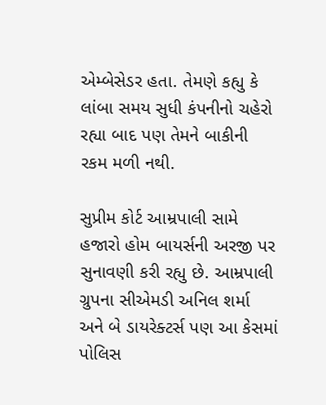એમ્બેસેડર હતા. તેમણે કહ્યુ કે લાંબા સમય સુધી કંપનીનો ચહેરો રહ્યા બાદ પણ તેમને બાકીની રકમ મળી નથી.

સુપ્રીમ કોર્ટ આમ્રપાલી સામે હજારો હોમ બાયર્સની અરજી પર સુનાવણી કરી રહ્યુ છે. આમ્રપાલી ગ્રુપના સીએમડી અનિલ શર્મા અને બે ડાયરેક્ટર્સ પણ આ કેસમાં પોલિસ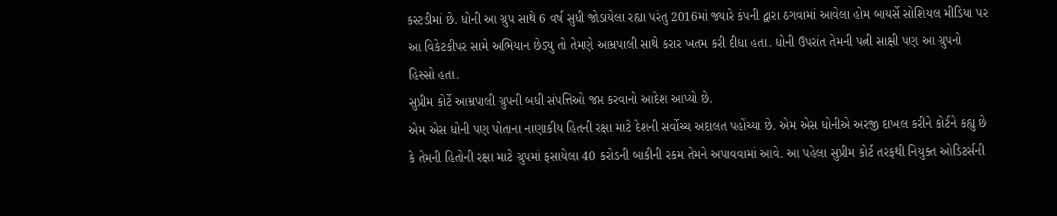કસ્ટડીમાં છે. ધોની આ ગ્રુપ સાથે 6 વર્ષ સુધી જોડાયેલા રહ્યા પરંતુ 2016માં જ્યારે કંપની દ્વારા ઠગવામાં આવેલા હોમ બાયર્સે સોશિયલ મીડિયા પર આ વિકેટકીપર સામે અભિયાન છેડ્યુ તો તેમણે આમ્રપાલી સાથે કરાર ખતમ કરી દીધા હતા. ધોની ઉપરાંત તેમની પત્ની સાક્ષી પણ આ ગ્રુપનો હિસ્સો હતા.
સુપ્રીમ કોર્ટે આમ્રપાલી ગ્રુપની બધી સંપત્તિઓ જપ્ત કરવાનો આદેશ આપ્યો છે.
એમ એસ ધોની પણ પોતાના નાણાકીય હિતની રક્ષા માટે દેશની સર્વોચ્ચ અદાલત પહોંચ્યા છે. એમ એસ ધોનીએ અરજી દાખલ કરીને કોર્ટને કહ્યુ છે કે તેમની હિતોની રક્ષા માટે ગ્રુપમાં ફસાયેલા 40 કરોડની બાકીની રકમ તેમને અપાવવામાં આવે. આ પહેલા સુપ્રીમ કોર્ટ તરફથી નિયુક્ત ઓડિટર્સની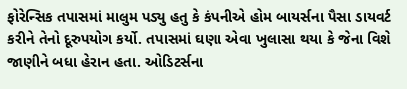ફોરેન્સિક તપાસમાં માલુમ પડ્યુ હતુ કે કંપનીએ હોમ બાયર્સના પૈસા ડાયવર્ટ કરીને તેનો દૂરુપયોગ કર્યો. તપાસમાં ઘણા એવા ખુલાસા થયા કે જેના વિશે જાણીને બધા હેરાન હતા. ઓડિટર્સના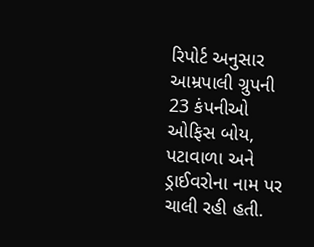રિપોર્ટ અનુસાર આમ્રપાલી ગ્રુપની 23 કંપનીઓ ઓફિસ બોય, પટાવાળા અને ડ્રાઈવરોના નામ પર ચાલી રહી હતી.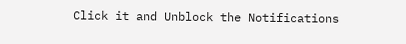Click it and Unblock the Notifications